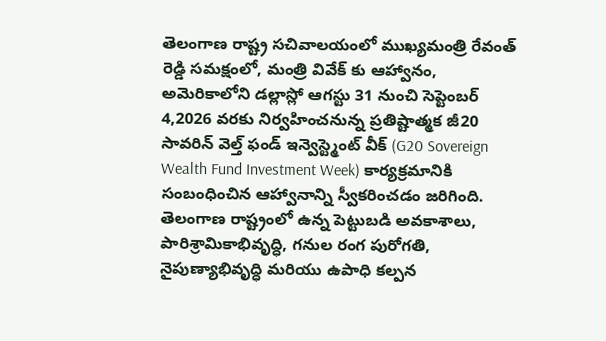తెలంగాణ రాష్ట్ర సచివాలయంలో ముఖ్యమంత్రి రేవంత్ రెడ్డి సమక్షంలో, మంత్రి వివేక్ కు ఆహ్వానం, అమెరికాలోని డల్లాస్లో ఆగస్టు 31 నుంచి సెప్టెంబర్ 4,2026 వరకు నిర్వహించనున్న ప్రతిష్టాత్మక జీ20 సావరిన్ వెల్త్ ఫండ్ ఇన్వెస్ట్మెంట్ వీక్ (G20 Sovereign Wealth Fund Investment Week) కార్యక్రమానికి సంబంధించిన ఆహ్వానాన్ని స్వీకరించడం జరిగింది.
తెలంగాణ రాష్ట్రంలో ఉన్న పెట్టుబడి అవకాశాలు, పారిశ్రామికాభివృద్ధి, గనుల రంగ పురోగతి, నైపుణ్యాభివృద్ధి మరియు ఉపాధి కల్పన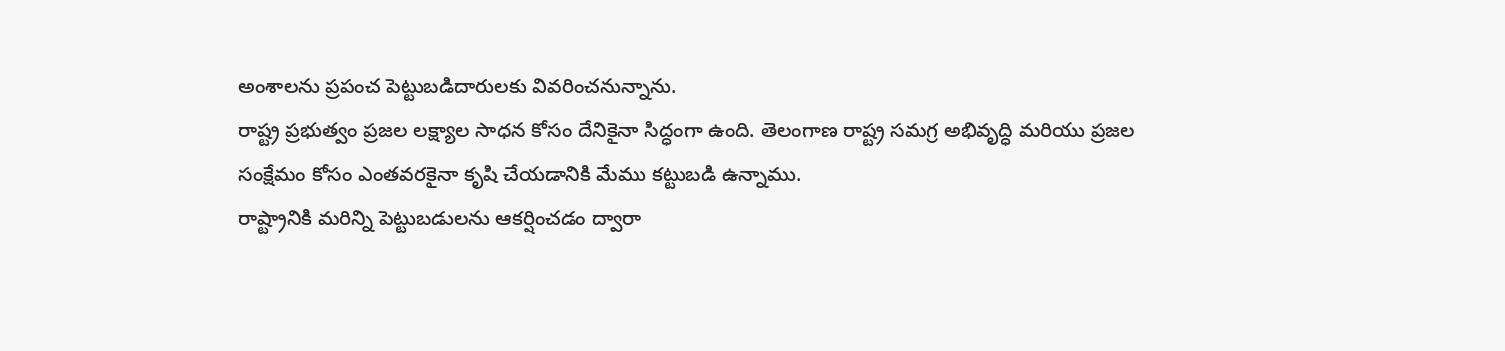అంశాలను ప్రపంచ పెట్టుబడిదారులకు వివరించనున్నాను.
రాష్ట్ర ప్రభుత్వం ప్రజల లక్ష్యాల సాధన కోసం దేనికైనా సిద్ధంగా ఉంది. తెలంగాణ రాష్ట్ర సమగ్ర అభివృద్ధి మరియు ప్రజల సంక్షేమం కోసం ఎంతవరకైనా కృషి చేయడానికి మేము కట్టుబడి ఉన్నాము.
రాష్ట్రానికి మరిన్ని పెట్టుబడులను ఆకర్షించడం ద్వారా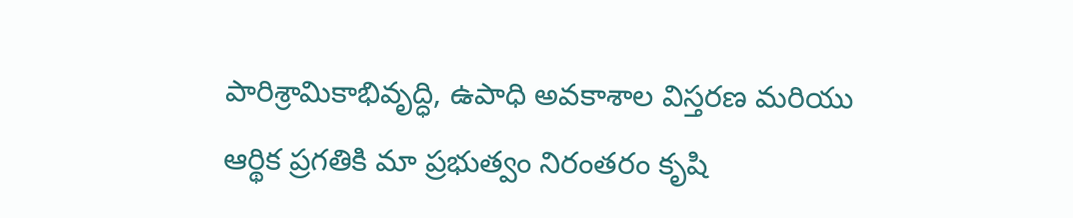పారిశ్రామికాభివృద్ధి, ఉపాధి అవకాశాల విస్తరణ మరియు ఆర్థిక ప్రగతికి మా ప్రభుత్వం నిరంతరం కృషి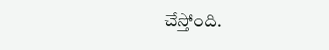చేస్తోంది.